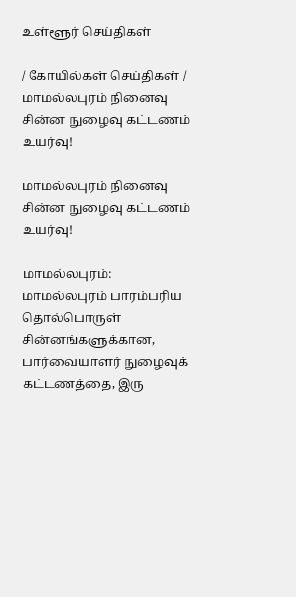உள்ளூர் செய்திகள்

/ கோயில்கள் செய்திகள் / மாமல்லபுரம் நினைவு சின்ன நுழைவு கட்டணம் உயர்வு!

மாமல்லபுரம் நினைவு சின்ன நுழைவு கட்டணம் உயர்வு!

மாமல்லபுரம்: மாமல்லபுரம் பாரம்பரிய தொல்பொருள் சின்னங்களுக்கான, பார்வையாளர் நுழைவுக் கட்டணத்தை, இரு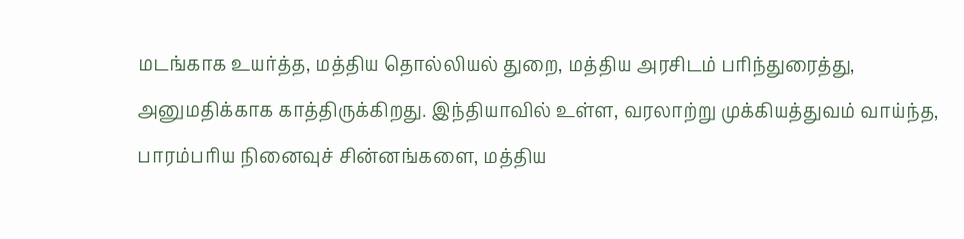மடங்காக உயர்த்த, மத்திய தொல்லியல் துறை, மத்திய அரசிடம் பரிந்துரைத்து, அனுமதிக்காக காத்திருக்கிறது. இந்தியாவில் உள்ள, வரலாற்று முக்கியத்துவம் வாய்ந்த, பாரம்பரிய நினைவுச் சின்னங்களை, மத்திய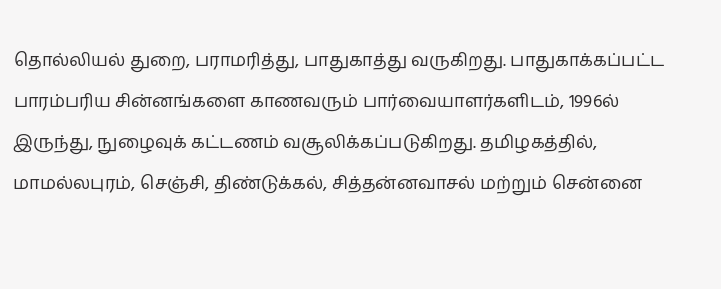தொல்லியல் துறை, பராமரித்து, பாதுகாத்து வருகிறது. பாதுகாக்கப்பட்ட பாரம்பரிய சின்னங்களை காணவரும் பார்வையாளர்களிடம், 1996ல் இருந்து, நுழைவுக் கட்டணம் வசூலிக்கப்படுகிறது. தமிழகத்தில், மாமல்லபுரம், செஞ்சி, திண்டுக்கல், சித்தன்னவாசல் மற்றும் சென்னை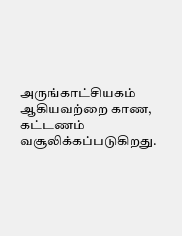அருங்காட்சியகம் ஆகியவற்றை காண, கட்டணம் வசூலிக்கப்படுகிறது.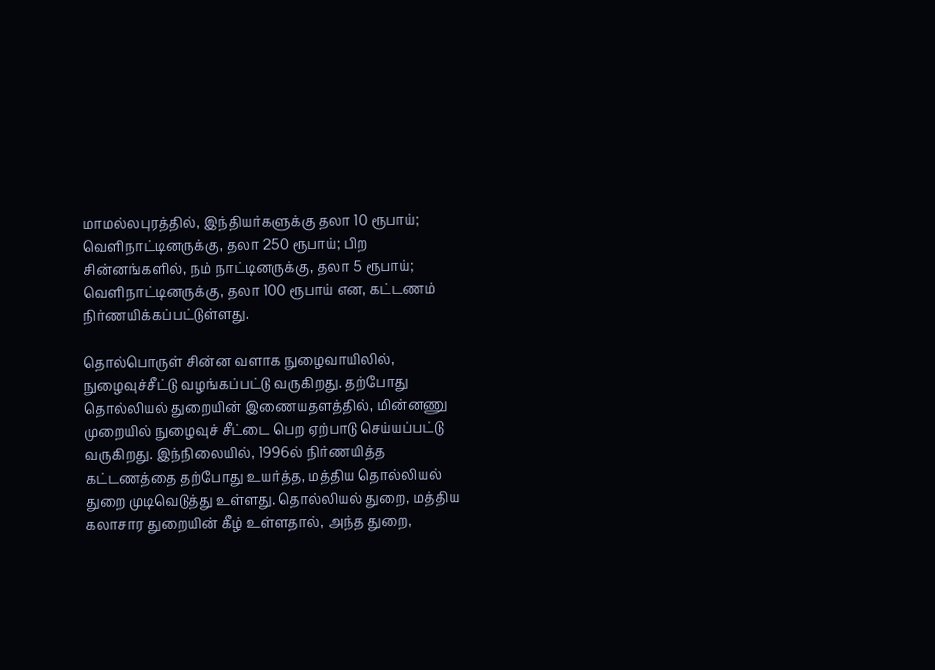மாமல்லபுரத்தில், இந்தியர்களுக்கு தலா 10 ரூபாய்; வெளிநாட்டினருக்கு, தலா 250 ரூபாய்; பிற சின்னங்களில், நம் நாட்டினருக்கு, தலா 5 ரூபாய்; வெளிநாட்டினருக்கு, தலா 100 ரூபாய் என, கட்டணம் நிர்ணயிக்கப்பட்டுள்ளது.

தொல்பொருள் சின்ன வளாக நுழைவாயிலில், நுழைவுச்சீட்டு வழங்கப்பட்டு வருகிறது. தற்போது தொல்லியல் துறையின் இணையதளத்தில், மின்னணு முறையில் நுழைவுச் சீட்டை பெற ஏற்பாடு செய்யப்பட்டு வருகிறது. இந்நிலையில், 1996ல் நிர்ணயித்த கட்டணத்தை தற்போது உயர்த்த, மத்திய தொல்லியல் துறை முடிவெடுத்து உள்ளது. தொல்லியல் துறை, மத்திய கலாசார துறையின் கீழ் உள்ளதால், அந்த துறை,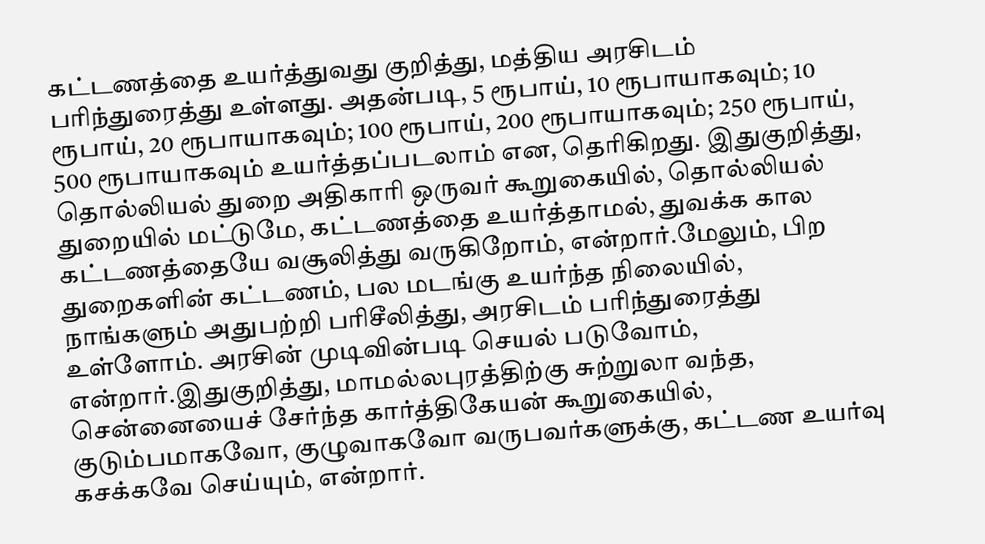கட்டணத்தை உயர்த்துவது குறித்து, மத்திய அரசிடம் பரிந்துரைத்து உள்ளது. அதன்படி, 5 ரூபாய், 10 ரூபாயாகவும்; 10 ரூபாய், 20 ரூபாயாகவும்; 100 ரூபாய், 200 ரூபாயாகவும்; 250 ரூபாய், 500 ரூபாயாகவும் உயர்த்தப்படலாம் என, தெரிகிறது. இதுகுறித்து, தொல்லியல் துறை அதிகாரி ஒருவர் கூறுகையில், தொல்லியல் துறையில் மட்டுமே, கட்டணத்தை உயர்த்தாமல், துவக்க கால கட்டணத்தையே வசூலித்து வருகிறோம், என்றார்.மேலும், பிற துறைகளின் கட்டணம், பல மடங்கு உயர்ந்த நிலையில், நாங்களும் அதுபற்றி பரிசீலித்து, அரசிடம் பரிந்துரைத்து உள்ளோம். அரசின் முடிவின்படி செயல் படுவோம், என்றார்.இதுகுறித்து, மாமல்லபுரத்திற்கு சுற்றுலா வந்த, சென்னையைச் சேர்ந்த கார்த்திகேயன் கூறுகையில், குடும்பமாகவோ, குழுவாகவோ வருபவர்களுக்கு, கட்டண உயர்வு கசக்கவே செய்யும், என்றார்.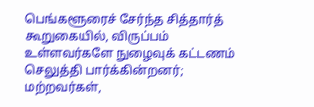பெங்களூரைச் சேர்ந்த சித்தார்த் கூறுகையில், விருப்பம் உள்ளவர்களே நுழைவுக் கட்டணம் செலுத்தி பார்க்கின்றனர்; மற்றவர்கள்,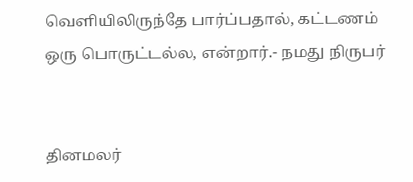வெளியிலிருந்தே பார்ப்பதால், கட்டணம் ஒரு பொருட்டல்ல, என்றார்.- நமது நிருபர்


தினமலர்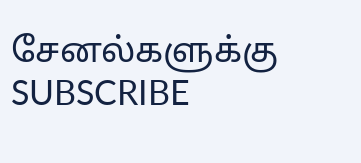சேனல்களுக்கு SUBSCRIBE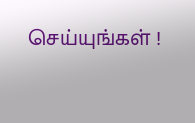செய்யுங்கள் !